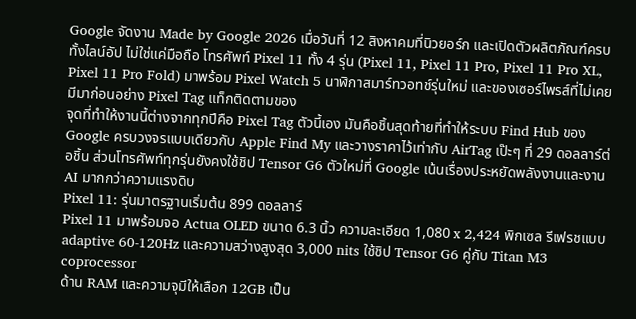Google จัดงาน Made by Google 2026 เมื่อวันที่ 12 สิงหาคมที่นิวยอร์ก และเปิดตัวผลิตภัณฑ์ครบทั้งไลน์อัป ไม่ใช่แค่มือถือ โทรศัพท์ Pixel 11 ทั้ง 4 รุ่น (Pixel 11, Pixel 11 Pro, Pixel 11 Pro XL, Pixel 11 Pro Fold) มาพร้อม Pixel Watch 5 นาฬิกาสมาร์ทวอทช์รุ่นใหม่ และของเซอร์ไพรส์ที่ไม่เคยมีมาก่อนอย่าง Pixel Tag แท็กติดตามของ
จุดที่ทำให้งานนี้ต่างจากทุกปีคือ Pixel Tag ตัวนี้เอง มันคือชิ้นสุดท้ายที่ทำให้ระบบ Find Hub ของ Google ครบวงจรแบบเดียวกับ Apple Find My และวางราคาไว้เท่ากับ AirTag เป๊ะๆ ที่ 29 ดอลลาร์ต่อชิ้น ส่วนโทรศัพท์ทุกรุ่นยังคงใช้ชิป Tensor G6 ตัวใหม่ที่ Google เน้นเรื่องประหยัดพลังงานและงาน AI มากกว่าความแรงดิบ
Pixel 11: รุ่นมาตรฐานเริ่มต้น 899 ดอลลาร์
Pixel 11 มาพร้อมจอ Actua OLED ขนาด 6.3 นิ้ว ความละเอียด 1,080 x 2,424 พิกเซล รีเฟรชแบบ adaptive 60-120Hz และความสว่างสูงสุด 3,000 nits ใช้ชิป Tensor G6 คู่กับ Titan M3 coprocessor
ด้าน RAM และความจุมีให้เลือก 12GB เป็น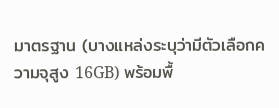มาตรฐาน (บางแหล่งระบุว่ามีตัวเลือกความจุสูง 16GB) พร้อมพื้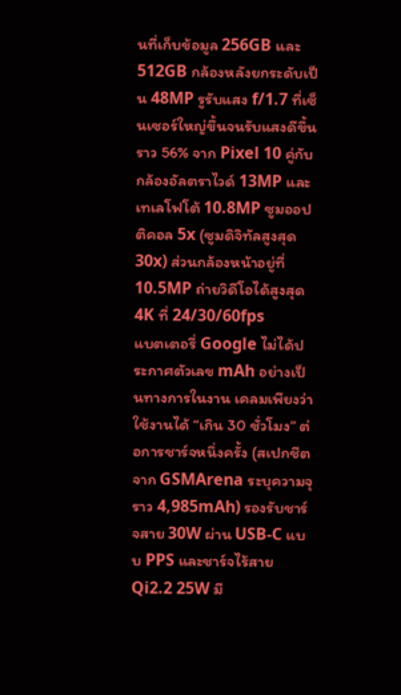นที่เก็บข้อมูล 256GB และ 512GB กล้องหลังยกระดับเป็น 48MP รูรับแสง f/1.7 ที่เซ็นเซอร์ใหญ่ขึ้นจนรับแสงดีขึ้นราว 56% จาก Pixel 10 คู่กับกล้องอัลตราไวด์ 13MP และเทเลโฟโต้ 10.8MP ซูมออปติคอล 5x (ซูมดิจิทัลสูงสุด 30x) ส่วนกล้องหน้าอยู่ที่ 10.5MP ถ่ายวิดีโอได้สูงสุด 4K ที่ 24/30/60fps
แบตเตอรี่ Google ไม่ได้ประกาศตัวเลข mAh อย่างเป็นทางการในงาน เคลมเพียงว่าใช้งานได้ “เกิน 30 ชั่วโมง” ต่อการชาร์จหนึ่งครั้ง (สเปกชีตจาก GSMArena ระบุความจุราว 4,985mAh) รองรับชาร์จสาย 30W ผ่าน USB-C แบบ PPS และชาร์จไร้สาย Qi2.2 25W มี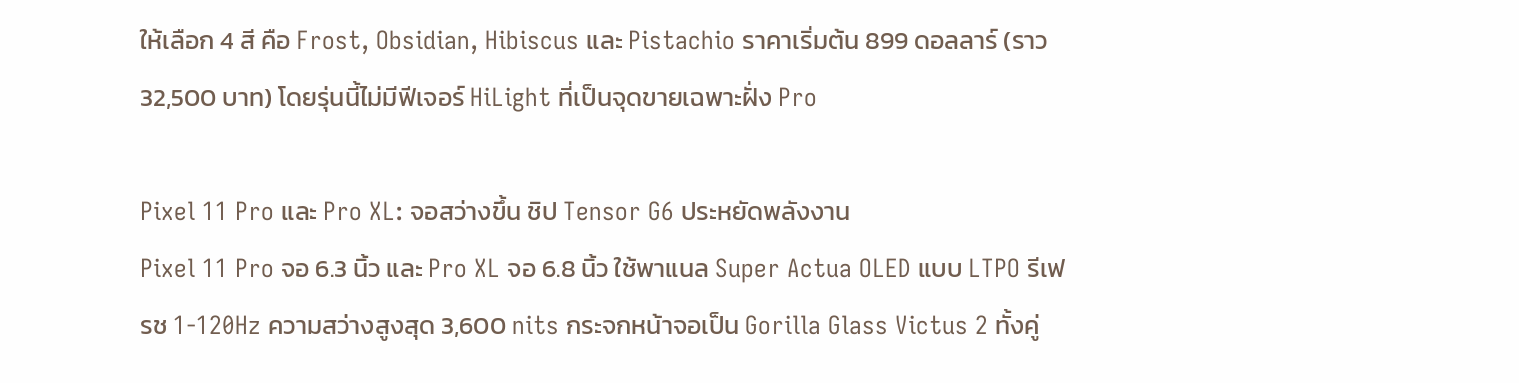ให้เลือก 4 สี คือ Frost, Obsidian, Hibiscus และ Pistachio ราคาเริ่มต้น 899 ดอลลาร์ (ราว 32,500 บาท) โดยรุ่นนี้ไม่มีฟีเจอร์ HiLight ที่เป็นจุดขายเฉพาะฝั่ง Pro

Pixel 11 Pro และ Pro XL: จอสว่างขึ้น ชิป Tensor G6 ประหยัดพลังงาน
Pixel 11 Pro จอ 6.3 นิ้ว และ Pro XL จอ 6.8 นิ้ว ใช้พาแนล Super Actua OLED แบบ LTPO รีเฟรช 1-120Hz ความสว่างสูงสุด 3,600 nits กระจกหน้าจอเป็น Gorilla Glass Victus 2 ทั้งคู่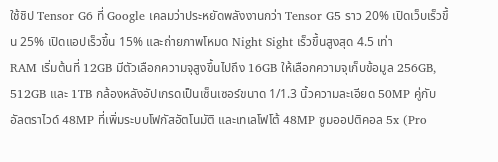ใช้ชิป Tensor G6 ที่ Google เคลมว่าประหยัดพลังงานกว่า Tensor G5 ราว 20% เปิดเว็บเร็วขึ้น 25% เปิดแอปเร็วขึ้น 15% และถ่ายภาพโหมด Night Sight เร็วขึ้นสูงสุด 4.5 เท่า
RAM เริ่มต้นที่ 12GB มีตัวเลือกความจุสูงขึ้นไปถึง 16GB ให้เลือกความจุเก็บข้อมูล 256GB, 512GB และ 1TB กล้องหลังอัปเกรดเป็นเซ็นเซอร์ขนาด 1/1.3 นิ้วความละเอียด 50MP คู่กับอัลตราไวด์ 48MP ที่เพิ่มระบบโฟกัสอัตโนมัติ และเทเลโฟโต้ 48MP ซูมออปติคอล 5x (Pro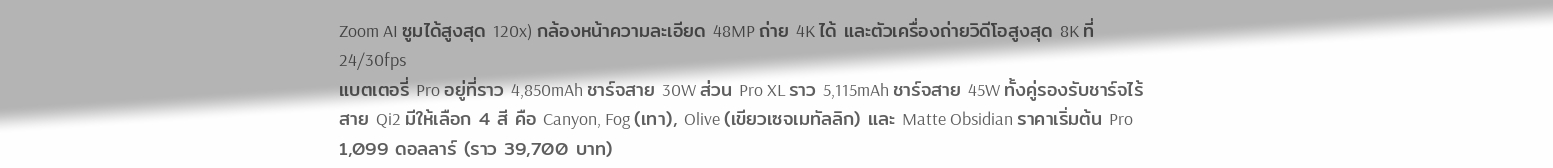Zoom AI ซูมได้สูงสุด 120x) กล้องหน้าความละเอียด 48MP ถ่าย 4K ได้ และตัวเครื่องถ่ายวิดีโอสูงสุด 8K ที่ 24/30fps
แบตเตอรี่ Pro อยู่ที่ราว 4,850mAh ชาร์จสาย 30W ส่วน Pro XL ราว 5,115mAh ชาร์จสาย 45W ทั้งคู่รองรับชาร์จไร้สาย Qi2 มีให้เลือก 4 สี คือ Canyon, Fog (เทา), Olive (เขียวเซจเมทัลลิก) และ Matte Obsidian ราคาเริ่มต้น Pro 1,099 ดอลลาร์ (ราว 39,700 บาท)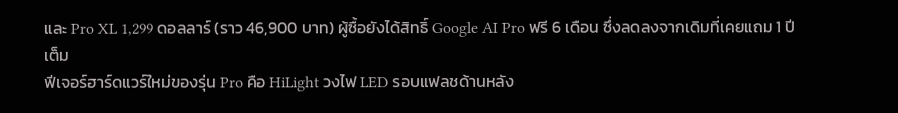และ Pro XL 1,299 ดอลลาร์ (ราว 46,900 บาท) ผู้ซื้อยังได้สิทธิ์ Google AI Pro ฟรี 6 เดือน ซึ่งลดลงจากเดิมที่เคยแถม 1 ปีเต็ม
ฟีเจอร์ฮาร์ดแวร์ใหม่ของรุ่น Pro คือ HiLight วงไฟ LED รอบแฟลชด้านหลัง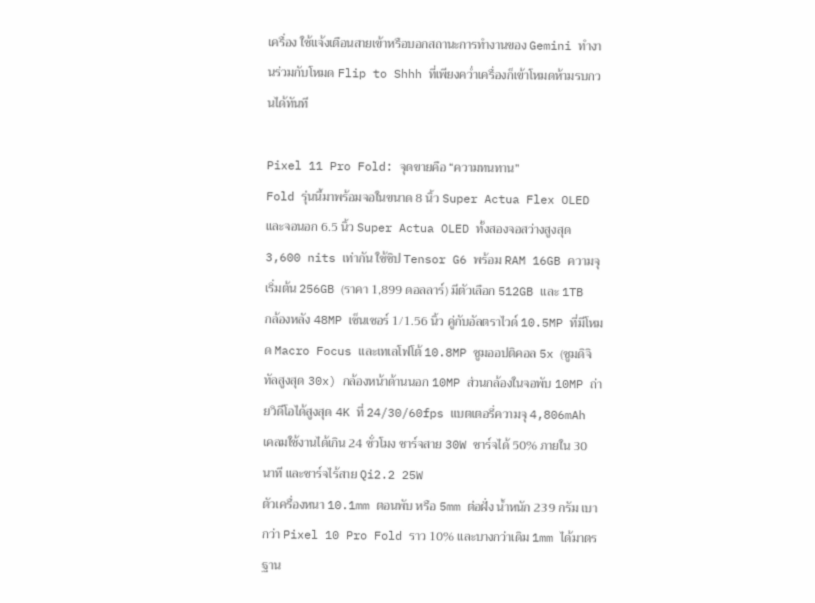เครื่อง ใช้แจ้งเตือนสายเข้าหรือบอกสถานะการทำงานของ Gemini ทำงานร่วมกับโหมด Flip to Shhh ที่เพียงคว่ำเครื่องก็เข้าโหมดห้ามรบกวนได้ทันที

Pixel 11 Pro Fold: จุดขายคือ “ความทนทาน”
Fold รุ่นนี้มาพร้อมจอในขนาด 8 นิ้ว Super Actua Flex OLED และจอนอก 6.5 นิ้ว Super Actua OLED ทั้งสองจอสว่างสูงสุด 3,600 nits เท่ากัน ใช้ชิป Tensor G6 พร้อม RAM 16GB ความจุเริ่มต้น 256GB (ราคา 1,899 ดอลลาร์) มีตัวเลือก 512GB และ 1TB
กล้องหลัง 48MP เซ็นเซอร์ 1/1.56 นิ้ว คู่กับอัลตราไวด์ 10.5MP ที่มีโหมด Macro Focus และเทเลโฟโต้ 10.8MP ซูมออปติคอล 5x (ซูมดิจิทัลสูงสุด 30x) กล้องหน้าด้านนอก 10MP ส่วนกล้องในจอพับ 10MP ถ่ายวิดีโอได้สูงสุด 4K ที่ 24/30/60fps แบตเตอรี่ความจุ 4,806mAh เคลมใช้งานได้เกิน 24 ชั่วโมง ชาร์จสาย 30W ชาร์จได้ 50% ภายใน 30 นาที และชาร์จไร้สาย Qi2.2 25W
ตัวเครื่องหนา 10.1mm ตอนพับ หรือ 5mm ต่อฝั่ง น้ำหนัก 239 กรัม เบากว่า Pixel 10 Pro Fold ราว 10% และบางกว่าเดิม 1mm ได้มาตรฐาน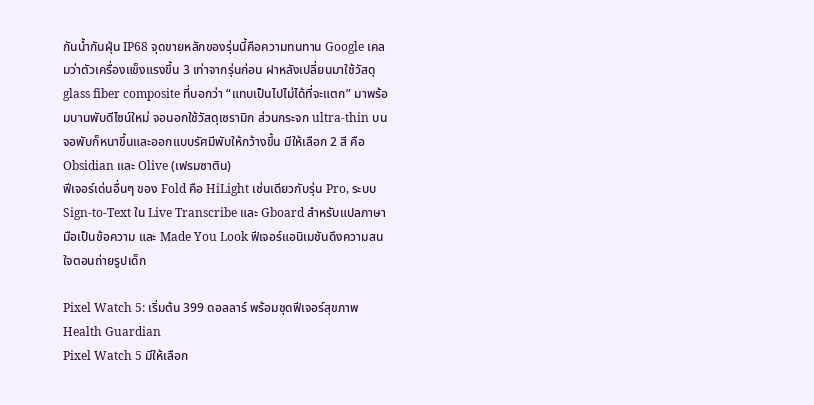กันน้ำกันฝุ่น IP68 จุดขายหลักของรุ่นนี้คือความทนทาน Google เคลมว่าตัวเครื่องแข็งแรงขึ้น 3 เท่าจากรุ่นก่อน ฝาหลังเปลี่ยนมาใช้วัสดุ glass fiber composite ที่บอกว่า “แทบเป็นไปไม่ได้ที่จะแตก” มาพร้อมบานพับดีไซน์ใหม่ จอนอกใช้วัสดุเซรามิก ส่วนกระจก ultra-thin บนจอพับก็หนาขึ้นและออกแบบรัศมีพับให้กว้างขึ้น มีให้เลือก 2 สี คือ Obsidian และ Olive (เฟรมซาติน)
ฟีเจอร์เด่นอื่นๆ ของ Fold คือ HiLight เช่นเดียวกับรุ่น Pro, ระบบ Sign-to-Text ใน Live Transcribe และ Gboard สำหรับแปลภาษามือเป็นข้อความ และ Made You Look ฟีเจอร์แอนิเมชันดึงความสนใจตอนถ่ายรูปเด็ก

Pixel Watch 5: เริ่มต้น 399 ดอลลาร์ พร้อมชุดฟีเจอร์สุขภาพ Health Guardian
Pixel Watch 5 มีให้เลือก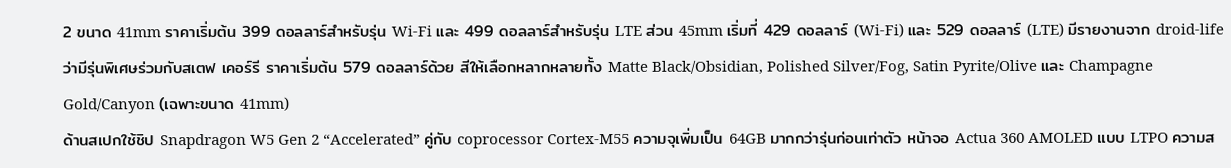2 ขนาด 41mm ราคาเริ่มต้น 399 ดอลลาร์สำหรับรุ่น Wi-Fi และ 499 ดอลลาร์สำหรับรุ่น LTE ส่วน 45mm เริ่มที่ 429 ดอลลาร์ (Wi-Fi) และ 529 ดอลลาร์ (LTE) มีรายงานจาก droid-life ว่ามีรุ่นพิเศษร่วมกับสเตฟ เคอร์รี ราคาเริ่มต้น 579 ดอลลาร์ด้วย สีให้เลือกหลากหลายทั้ง Matte Black/Obsidian, Polished Silver/Fog, Satin Pyrite/Olive และ Champagne Gold/Canyon (เฉพาะขนาด 41mm)
ด้านสเปกใช้ชิป Snapdragon W5 Gen 2 “Accelerated” คู่กับ coprocessor Cortex-M55 ความจุเพิ่มเป็น 64GB มากกว่ารุ่นก่อนเท่าตัว หน้าจอ Actua 360 AMOLED แบบ LTPO ความส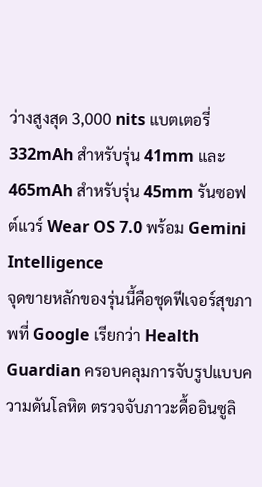ว่างสูงสุด 3,000 nits แบตเตอรี่ 332mAh สำหรับรุ่น 41mm และ 465mAh สำหรับรุ่น 45mm รันซอฟต์แวร์ Wear OS 7.0 พร้อม Gemini Intelligence
จุดขายหลักของรุ่นนี้คือชุดฟีเจอร์สุขภาพที่ Google เรียกว่า Health Guardian ครอบคลุมการจับรูปแบบความดันโลหิต ตรวจจับภาวะดื้ออินซูลิ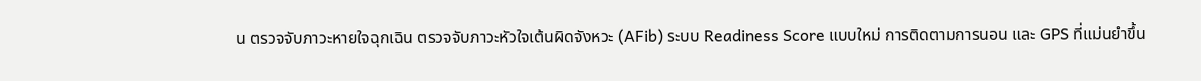น ตรวจจับภาวะหายใจฉุกเฉิน ตรวจจับภาวะหัวใจเต้นผิดจังหวะ (AFib) ระบบ Readiness Score แบบใหม่ การติดตามการนอน และ GPS ที่แม่นยำขึ้น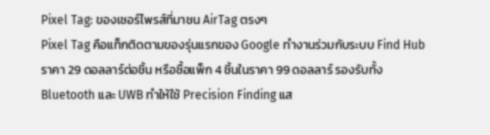Pixel Tag: ของเซอร์ไพรส์ที่มาชน AirTag ตรงๆ
Pixel Tag คือแท็กติดตามของรุ่นแรกของ Google ทำงานร่วมกับระบบ Find Hub ราคา 29 ดอลลาร์ต่อชิ้น หรือซื้อแพ็ก 4 ชิ้นในราคา 99 ดอลลาร์ รองรับทั้ง Bluetooth และ UWB ทำให้ใช้ Precision Finding แส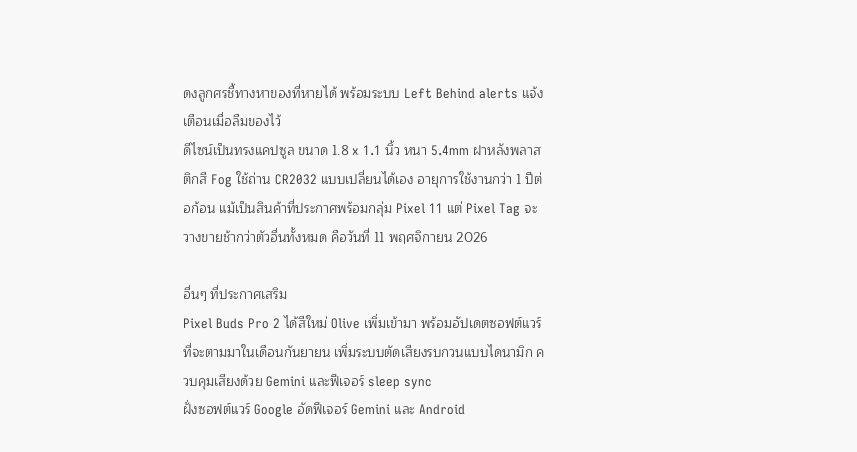ดงลูกศรชี้ทางหาของที่หายได้ พร้อมระบบ Left Behind alerts แจ้งเตือนเมื่อลืมของไว้
ดีไซน์เป็นทรงแคปซูล ขนาด 1.8 x 1.1 นิ้ว หนา 5.4mm ฝาหลังพลาสติกสี Fog ใช้ถ่าน CR2032 แบบเปลี่ยนได้เอง อายุการใช้งานกว่า 1 ปีต่อก้อน แม้เป็นสินค้าที่ประกาศพร้อมกลุ่ม Pixel 11 แต่ Pixel Tag จะวางขายช้ากว่าตัวอื่นทั้งหมด คือวันที่ 11 พฤศจิกายน 2026

อื่นๆ ที่ประกาศเสริม
Pixel Buds Pro 2 ได้สีใหม่ Olive เพิ่มเข้ามา พร้อมอัปเดตซอฟต์แวร์ที่จะตามมาในเดือนกันยายน เพิ่มระบบตัดเสียงรบกวนแบบไดนามิก ควบคุมเสียงด้วย Gemini และฟีเจอร์ sleep sync
ฝั่งซอฟต์แวร์ Google อัดฟีเจอร์ Gemini และ Android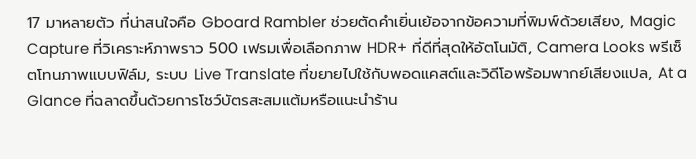17 มาหลายตัว ที่น่าสนใจคือ Gboard Rambler ช่วยตัดคำเยิ่นเย้อจากข้อความที่พิมพ์ด้วยเสียง, Magic Capture ที่วิเคราะห์ภาพราว 500 เฟรมเพื่อเลือกภาพ HDR+ ที่ดีที่สุดให้อัตโนมัติ, Camera Looks พรีเซ็ตโทนภาพแบบฟิล์ม, ระบบ Live Translate ที่ขยายไปใช้กับพอดแคสต์และวิดีโอพร้อมพากย์เสียงแปล, At a Glance ที่ฉลาดขึ้นด้วยการโชว์บัตรสะสมแต้มหรือแนะนำร้าน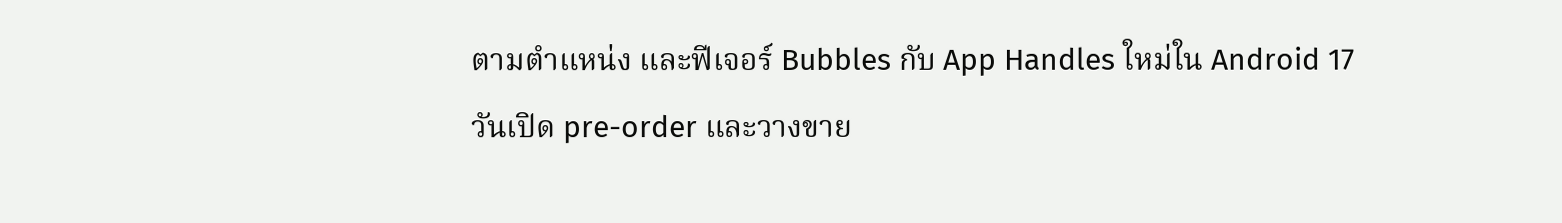ตามตำแหน่ง และฟีเจอร์ Bubbles กับ App Handles ใหม่ใน Android 17
วันเปิด pre-order และวางขาย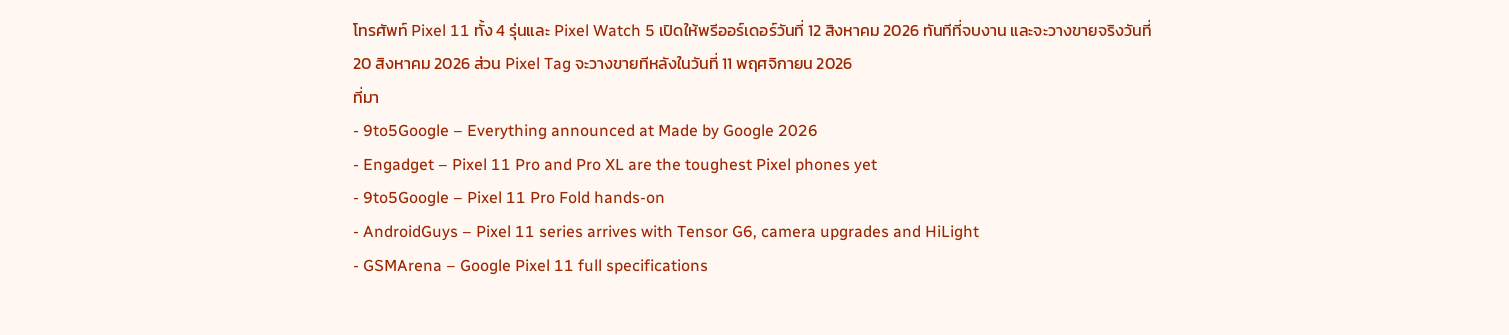โทรศัพท์ Pixel 11 ทั้ง 4 รุ่นและ Pixel Watch 5 เปิดให้พรีออร์เดอร์วันที่ 12 สิงหาคม 2026 ทันทีที่จบงาน และจะวางขายจริงวันที่ 20 สิงหาคม 2026 ส่วน Pixel Tag จะวางขายทีหลังในวันที่ 11 พฤศจิกายน 2026
ที่มา
- 9to5Google – Everything announced at Made by Google 2026
- Engadget – Pixel 11 Pro and Pro XL are the toughest Pixel phones yet
- 9to5Google – Pixel 11 Pro Fold hands-on
- AndroidGuys – Pixel 11 series arrives with Tensor G6, camera upgrades and HiLight
- GSMArena – Google Pixel 11 full specifications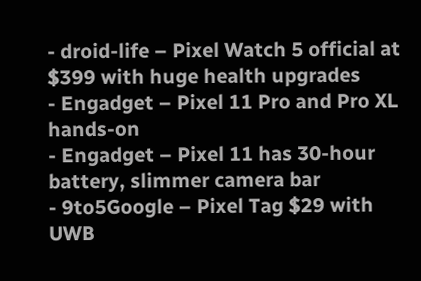- droid-life – Pixel Watch 5 official at $399 with huge health upgrades
- Engadget – Pixel 11 Pro and Pro XL hands-on
- Engadget – Pixel 11 has 30-hour battery, slimmer camera bar
- 9to5Google – Pixel Tag $29 with UWB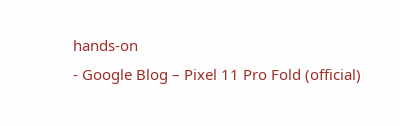hands-on
- Google Blog – Pixel 11 Pro Fold (official)